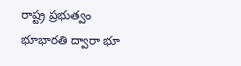రాష్ట్ర ప్రభుత్వం భూభారతి ద్వారా భూ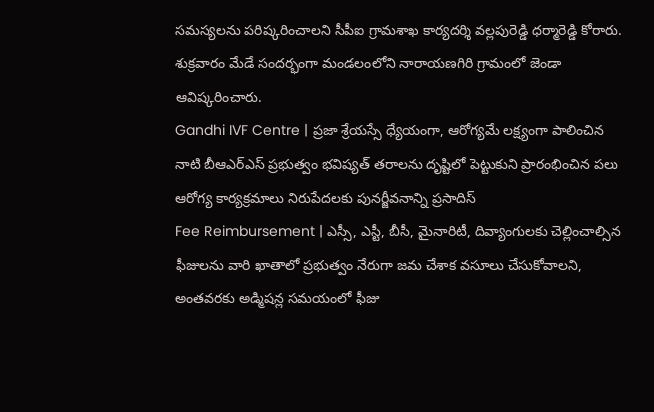సమస్యలను పరిష్కరించాలని సీపీఐ గ్రామశాఖ కార్యదర్శి వల్లపురెడ్డి ధర్మారెడ్డి కోరారు. శుక్రవారం మేడే సందర్భంగా మండలంలోని నారాయణగిరి గ్రామంలో జెండా ఆవిష్కరించారు.
Gandhi IVF Centre | ప్రజా శ్రేయస్సే ధ్యేయంగా, ఆరోగ్యమే లక్ష్యంగా పాలించిన నాటి బీఆఎర్ఎస్ ప్రభుత్వం భవిష్యత్ తరాలను దృష్టిలో పెట్టుకుని ప్రారంభించిన పలు ఆరోగ్య కార్యక్రమాలు నిరుపేదలకు పునర్జీవనాన్ని ప్రసాదిస్
Fee Reimbursement | ఎస్సీ, ఎస్టీ, బీసీ, మైనారిటీ, దివ్యాంగులకు చెల్లించాల్సిన ఫీజులను వారి ఖాతాలో ప్రభుత్వం నేరుగా జమ చేశాక వసూలు చేసుకోవాలని, అంతవరకు అడ్మిషన్ల సమయంలో ఫీజు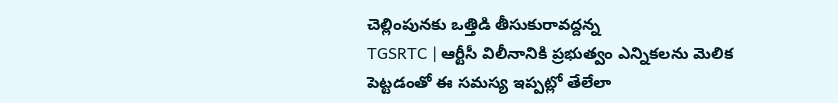చెల్లింపునకు ఒత్తిడి తీసుకురావద్దన్న
TGSRTC | ఆర్టీసీ విలీనానికి ప్రభుత్వం ఎన్నికలను మెలిక పెట్టడంతో ఈ సమస్య ఇప్పట్లో తేలేలా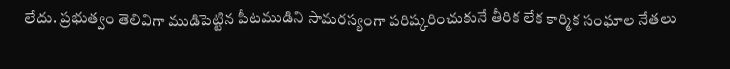లేదు. ప్రభుత్వం తెలివిగా ముడిపెట్టిన పీటముడిని సామరస్యంగా పరిష్కరించుకునే తీరిక లేక కార్మిక సంఘాల నేతలు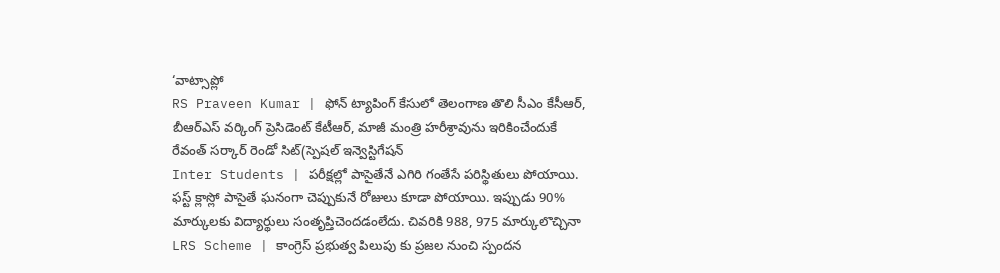‘వాట్సాప్లో
RS Praveen Kumar | ఫోన్ ట్యాపింగ్ కేసులో తెలంగాణ తొలి సీఎం కేసీఆర్, బీఆర్ఎస్ వర్కింగ్ ప్రెసిడెంట్ కేటీఆర్, మాజీ మంత్రి హరీశ్రావును ఇరికించేందుకే రేవంత్ సర్కార్ రెండో సిట్(స్పెషల్ ఇన్వెస్టిగేషన్
Inter Students | పరీక్షల్లో పాసైతేనే ఎగిరి గంతేసే పరిస్థితులు పోయాయి. ఫస్ట్ క్లాస్లో పాసైతే ఘనంగా చెప్పుకునే రోజులు కూడా పోయాయి. ఇప్పుడు 90% మార్కులకు విద్యార్థులు సంతృప్తిచెందడంలేదు. చివరికి 988, 975 మార్కులొచ్చినా
LRS Scheme | కాంగ్రెస్ ప్రభుత్వ పిలుపు కు ప్రజల నుంచి స్పందన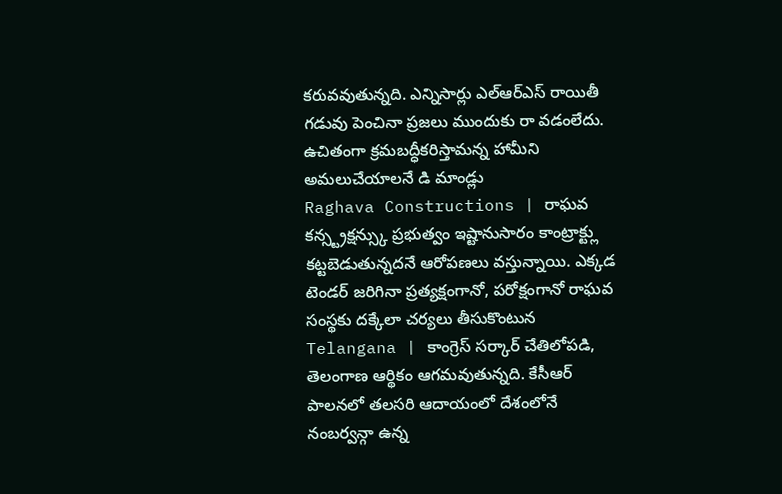కరువవుతున్నది. ఎన్నిసార్లు ఎల్ఆర్ఎస్ రాయితీ గడువు పెంచినా ప్రజలు ముందుకు రా వడంలేదు. ఉచితంగా క్రమబద్ధీకరిస్తామన్న హామీని అమలుచేయాలనే డి మాండ్లు
Raghava Constructions | రాఘవ కన్స్ట్రక్షన్స్కు ప్రభుత్వం ఇష్టానుసారం కాంట్రాక్ట్లు కట్టబెడుతున్నదనే ఆరోపణలు వస్తున్నాయి. ఎక్కడ టెండర్ జరిగినా ప్రత్యక్షంగానో, పరోక్షంగానో రాఘవ సంస్థకు దక్కేలా చర్యలు తీసుకొంటున
Telangana | కాంగ్రెస్ సర్కార్ చేతిలోపడి, తెలంగాణ ఆర్థికం ఆగమవుతున్నది. కేసీఆర్ పాలనలో తలసరి ఆదాయంలో దేశంలోనే నంబర్వన్గా ఉన్న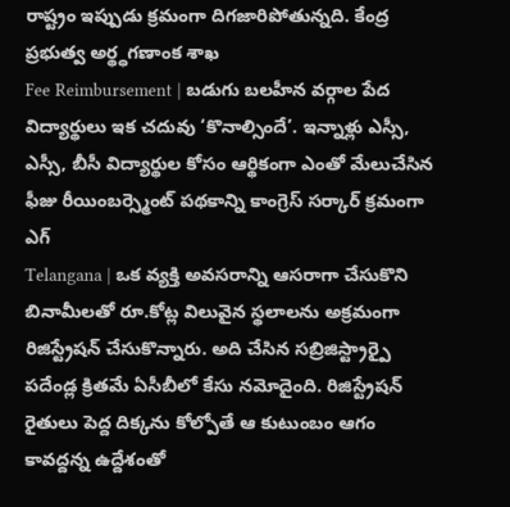రాష్ట్రం ఇప్పుడు క్రమంగా దిగజారిపోతున్నది. కేంద్ర ప్రభుత్వ అర్థ్ధగణాంక శాఖ
Fee Reimbursement | బడుగు బలహీన వర్గాల పేద విద్యార్థులు ఇక చదువు ‘కొనాల్సిందే’. ఇన్నాళ్లు ఎస్సీ, ఎస్సీ, బీసీ విద్యార్థుల కోసం ఆర్థికంగా ఎంతో మేలుచేసిన ఫీజు రీయింబర్స్మెంట్ పథకాన్ని కాంగ్రెస్ సర్కార్ క్రమంగా ఎగ్
Telangana | ఒక వ్యక్తి అవసరాన్ని ఆసరాగా చేసుకొని బినామీలతో రూ.కోట్ల విలువైన స్థలాలను అక్రమంగా రిజిస్ట్రేషన్ చేసుకొన్నారు. అది చేసిన సబ్రిజిస్ట్రార్పై పదేండ్ల క్రితమే ఏసీబీలో కేసు నమోదైంది. రిజిస్ట్రేషన్
రైతులు పెద్ద దిక్కను కోల్పోతే ఆ కుటుంబం ఆగం కావద్దన్న ఉద్దేశంతో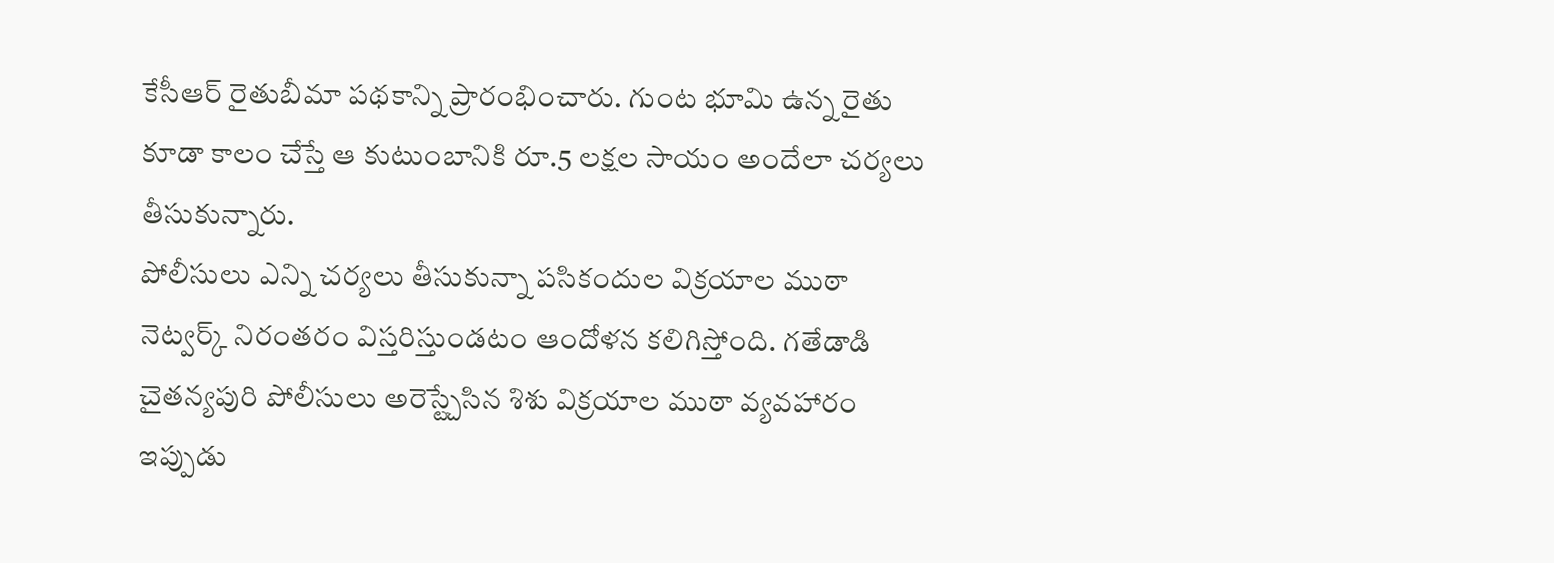కేసీఆర్ రైతుబీమా పథకాన్ని ప్రారంభించారు. గుంట భూమి ఉన్న రైతు కూడా కాలం చేస్తే ఆ కుటుంబానికి రూ.5 లక్షల సాయం అందేలా చర్యలు తీసుకున్నారు.
పోలీసులు ఎన్ని చర్యలు తీసుకున్నా పసికందుల విక్రయాల ముఠా నెట్వర్క్ నిరంతరం విస్తరిస్తుండటం ఆందోళన కలిగిస్తోంది. గతేడాడి చైతన్యపురి పోలీసులు అరెస్ట్చేసిన శిశు విక్రయాల ముఠా వ్యవహారం ఇప్పుడు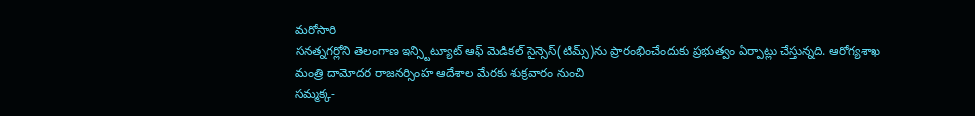మరోసారి
సనత్నగర్లోని తెలంగాణ ఇన్స్టిట్యూట్ ఆఫ్ మెడికల్ సైన్సెస్(టిమ్స్)ను ప్రారంభించేందుకు ప్రభుత్వం ఏర్పాట్లు చేస్తున్నది. ఆరోగ్యశాఖ మంత్రి దామోదర రాజనర్సింహ ఆదేశాల మేరకు శుక్రవారం నుంచి
సమ్మక్క-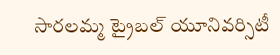సారలమ్మ ట్రైబల్ యూనివర్సిటీ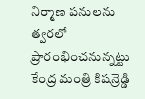నిర్మాణ పనులను త్వరలో ప్రారంభించనున్నట్టు కేంద్ర మంత్రి కిషన్రెడ్డి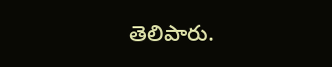తెలిపారు.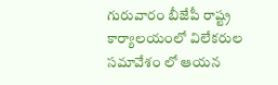గురువారం బీజేపీ రాష్ట్ర కార్యాలయంలో విలేకరుల సమావేశం లో ఆయన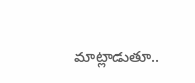మాట్లాడుతూ..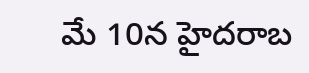మే 10న హైదరాబ